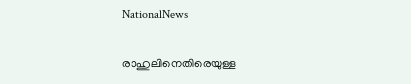NationalNews

രാഹുലിനെതിരെയുള്ള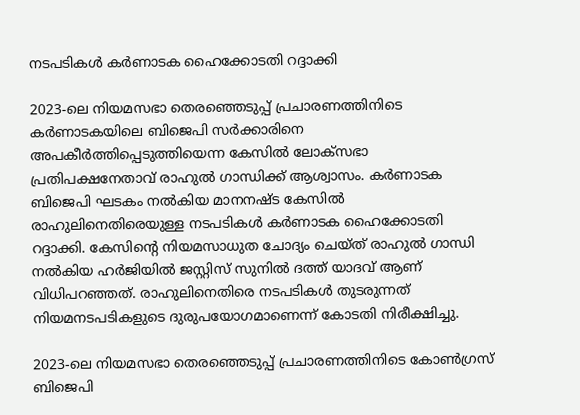നടപടികള്‍ കര്‍ണാടക ഹൈക്കോടതി റദ്ദാക്കി

2023-ലെ നിയമസഭാ തെരഞ്ഞെടുപ്പ് പ്രചാരണത്തിനിടെ കര്‍ണാടകയിലെ ബിജെപി സര്‍ക്കാരിനെ അപകീര്‍ത്തിപ്പെടുത്തിയെന്ന കേസില്‍ ലോക്സഭാ പ്രതിപക്ഷനേതാവ് രാഹുല്‍ ഗാന്ധിക്ക് ആശ്വാസം. കര്‍ണാടക ബിജെപി ഘടകം നല്‍കിയ മാനനഷ്ട കേസില്‍ രാഹുലിനെതിരെയുള്ള നടപടികള്‍ കര്‍ണാടക ഹൈക്കോടതി റദ്ദാക്കി. കേസിന്റെ നിയമസാധുത ചോദ്യം ചെയ്ത് രാഹുല്‍ ഗാന്ധി നല്‍കിയ ഹര്‍ജിയില്‍ ജസ്റ്റിസ് സുനില്‍ ദത്ത് യാദവ് ആണ് വിധിപറഞ്ഞത്. രാഹുലിനെതിരെ നടപടികള്‍ തുടരുന്നത് നിയമനടപടികളുടെ ദുരുപയോഗമാണെന്ന് കോടതി നിരീക്ഷിച്ചു.

2023-ലെ നിയമസഭാ തെരഞ്ഞെടുപ്പ് പ്രചാരണത്തിനിടെ കോണ്‍ഗ്രസ് ബിജെപി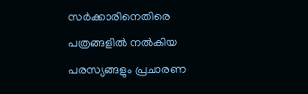സര്‍ക്കാരിനെതിരെ പത്രങ്ങളില്‍ നല്‍കിയ പരസ്യങ്ങളും പ്രചാരണ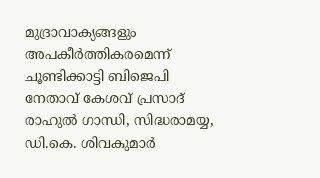മുദ്രാവാക്യങ്ങളും അപകീര്‍ത്തികരമെന്ന് ചൂണ്ടിക്കാട്ടി ബിജെപി നേതാവ് കേശവ് പ്രസാദ് രാഹുല്‍ ഗാന്ധി, സിദ്ധരാമയ്യ, ഡി.കെ. ശിവകുമാര്‍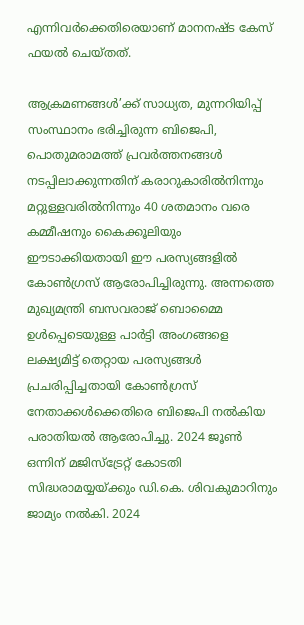എന്നിവര്‍ക്കെതിരെയാണ് മാനനഷ്ട കേസ് ഫയല്‍ ചെയ്തത്.

ആക്രമണങ്ങള്‍’ക്ക് സാധ്യത, മുന്നറിയിപ്പ്
സംസ്ഥാനം ഭരിച്ചിരുന്ന ബിജെപി, പൊതുമരാമത്ത് പ്രവര്‍ത്തനങ്ങള്‍ നടപ്പിലാക്കുന്നതിന് കരാറുകാരില്‍നിന്നും മറ്റുള്ളവരില്‍നിന്നും 40 ശതമാനം വരെ കമ്മീഷനും കൈക്കൂലിയും ഈടാക്കിയതായി ഈ പരസ്യങ്ങളില്‍ കോണ്‍ഗ്രസ് ആരോപിച്ചിരുന്നു. അന്നത്തെ മുഖ്യമന്ത്രി ബസവരാജ് ബൊമ്മൈ ഉള്‍പ്പെടെയുള്ള പാര്‍ട്ടി അംഗങ്ങളെ ലക്ഷ്യമിട്ട് തെറ്റായ പരസ്യങ്ങള്‍ പ്രചരിപ്പിച്ചതായി കോണ്‍ഗ്രസ് നേതാക്കള്‍ക്കെതിരെ ബിജെപി നല്‍കിയ പരാതിയല്‍ ആരോപിച്ചു. 2024 ജൂണ്‍ ഒന്നിന് മജിസ്ട്രേറ്റ് കോടതി സിദ്ധരാമയ്യയ്ക്കും ഡി.കെ. ശിവകുമാറിനും ജാമ്യം നല്‍കി. 2024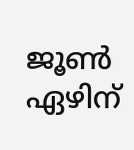ജൂണ്‍ ഏഴിന്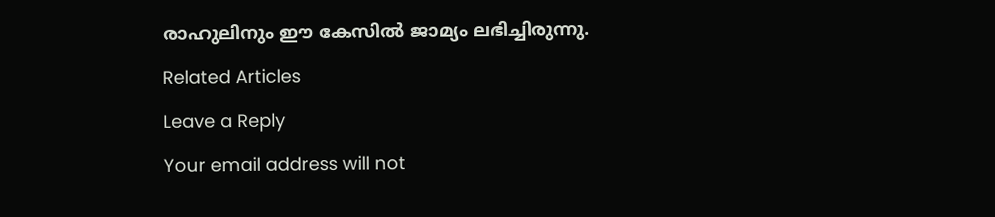രാഹുലിനും ഈ കേസില്‍ ജാമ്യം ലഭിച്ചിരുന്നു.

Related Articles

Leave a Reply

Your email address will not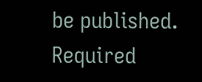be published. Required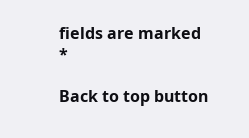fields are marked *

Back to top button